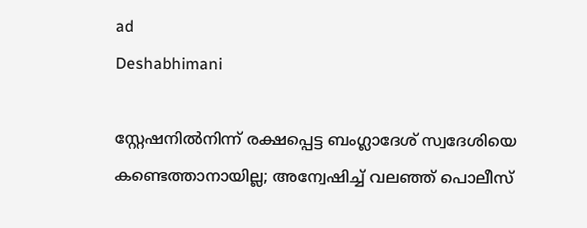ad
Deshabhimani

സ്റ്റേഷനിൽനിന്ന്‌ രക്ഷപ്പെട്ട ബംഗ്ലാദേശ് സ്വദേശിയെ കണ്ടെത്താനായില്ല; അന്വേഷിച്ച്‌ വലഞ്ഞ്‌ പൊലീസ്‌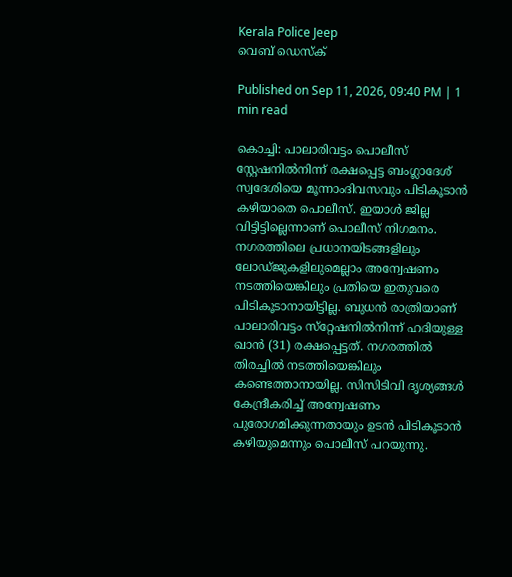Kerala Police Jeep
വെബ് ഡെസ്ക്

Published on Sep 11, 2026, 09:40 PM | 1 min read

കൊച്ചി: പാലാരിവട്ടം പൊലീസ്‌ സ്റ്റേഷനിൽനിന്ന്‌ രക്ഷപ്പെട്ട ബംഗ്ലാദേശ് സ്വദേശിയെ മൂന്നാംദിവസവും പിടികൂടാൻ കഴിയാതെ പൊലീസ്‌. ഇയാൾ ജില്ല വിട്ടിട്ടില്ലെന്നാണ്‌ പൊലീസ്‌ നിഗമനം. നഗരത്തിലെ പ്രധാനയിടങ്ങളിലും ലോഡ്‌ജുകളിലുമെല്ലാം അന്വേഷണം നടത്തിയെങ്കിലും പ്രതിയെ ഇതുവരെ പിടികൂടാനായിട്ടില്ല. ബുധൻ രാത്രിയാണ്‌ പാലാരിവട്ടം സ്‌റ്റേഷനിൽനിന്ന്‌ ഹദിയുള്ള ഖാൻ (31) രക്ഷപ്പെട്ടത്‌. നഗരത്തിൽ തിരച്ചിൽ നടത്തിയെങ്കിലും കണ്ടെത്താനായില്ല. സിസിടിവി ദൃശ്യങ്ങൾ കേന്ദ്രീകരിച്ച്‌ അന്വേഷണം പുരോഗമിക്കുന്നതായും ഉടൻ പിടികൂടാൻ കഴിയുമെന്നും പൊലീസ്‌ പറയുന്നു.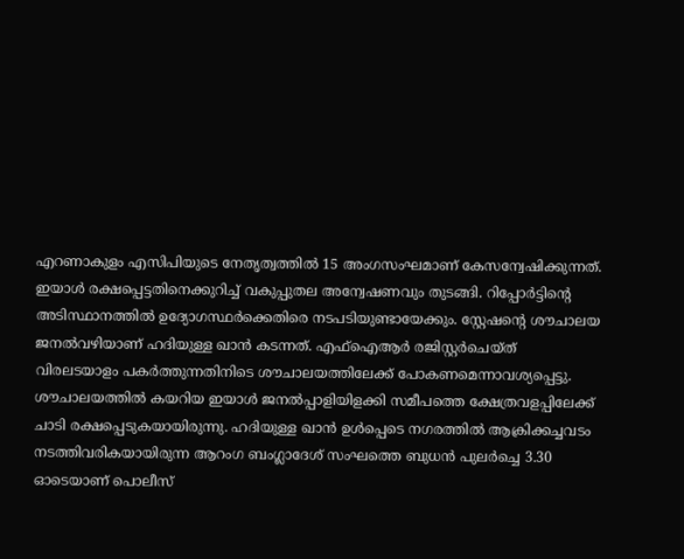എറണാകുളം എസിപിയുടെ നേതൃത്വത്തിൽ 15 അംഗസംഘമാണ്‌ കേസന്വേഷിക്കുന്നത്‌. ഇയാൾ രക്ഷപ്പെട്ടതിനെക്കുറിച്ച്‌ വകുപ്പുതല അന്വേഷണവും തുടങ്ങി. റിപ്പോർട്ടിന്റെ അടിസ്ഥാനത്തിൽ ഉദ്യോഗസ്ഥർക്കെതിരെ നടപടിയുണ്ടായേക്കും. സ്റ്റേഷന്റെ ശൗചാലയ ജനൽവഴിയാണ്‌ ഹദിയുള്ള ഖാൻ കടന്നത്‌. എഫ്ഐആർ രജിസ്റ്റർചെയ്ത് വിരലടയാളം പകർത്തുന്നതിനിടെ ശൗചാലയത്തിലേക്ക് പോകണമെന്നാവശ്യപ്പെട്ടു. ശൗചാലയത്തിൽ കയറിയ ഇയാൾ ജനൽപ്പാളിയിളക്കി സമീപത്തെ ക്ഷേത്രവളപ്പിലേക്ക് ചാടി രക്ഷപ്പെടുകയായിരുന്നു. ഹദിയുള്ള ഖാൻ ഉൾപ്പെടെ നഗരത്തിൽ ആക്രിക്കച്ചവടം നടത്തിവരികയായിരുന്ന ആറംഗ ബംഗ്ലാദേശ് സംഘത്തെ ബുധൻ പുലർച്ചെ 3.30 ഓടെയാണ് പൊലീസ്‌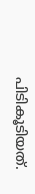പിടികൂടിയത്‌.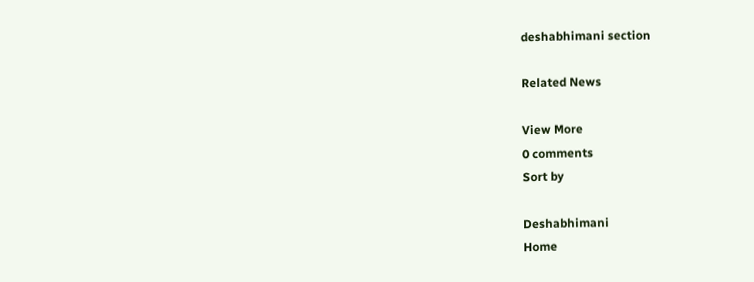deshabhimani section

Related News

View More
0 comments
Sort by

Deshabhimani
Home